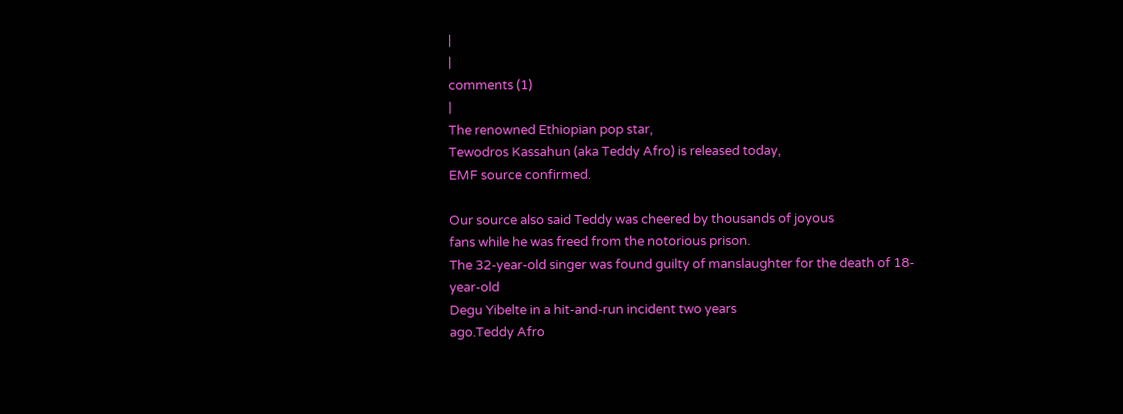|
|
comments (1)
|
The renowned Ethiopian pop star,
Tewodros Kassahun (aka Teddy Afro) is released today,
EMF source confirmed.

Our source also said Teddy was cheered by thousands of joyous
fans while he was freed from the notorious prison.
The 32-year-old singer was found guilty of manslaughter for the death of 18-year-old
Degu Yibelte in a hit-and-run incident two years
ago.Teddy Afro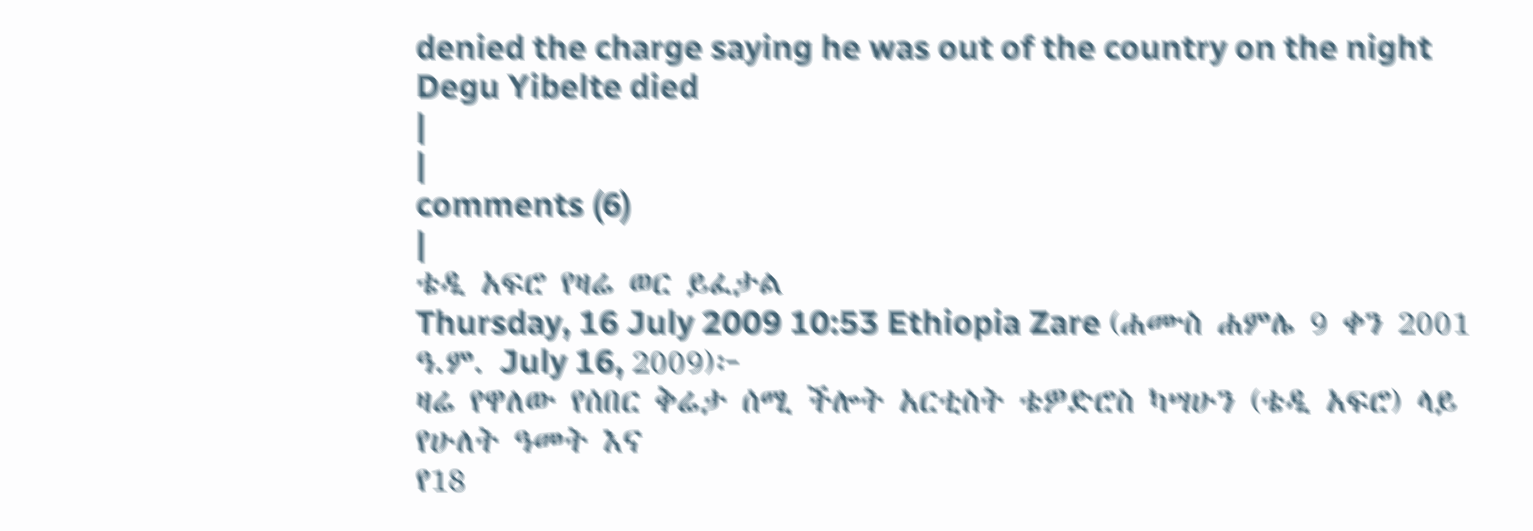denied the charge saying he was out of the country on the night Degu Yibelte died
|
|
comments (6)
|
ቴዲ አፍሮ የዛሬ ወር ይፈታል
Thursday, 16 July 2009 10:53 Ethiopia Zare (ሐሙስ ሐምሌ 9 ቀን 2001 ዓ.ም. July 16, 2009)፦
ዛሬ የዋለው የሰበር ቅሬታ ሰሚ ችሎት አርቲስት ቴዎድሮስ ካሣሁን (ቴዲ አፍሮ) ላይ የሁለት ዓመት እና
የ18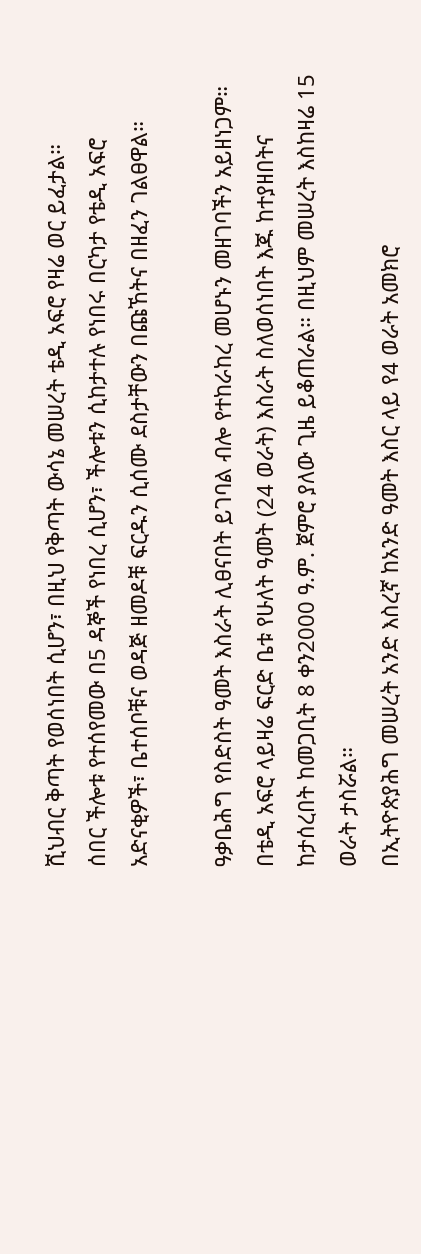ሺህብር ቅጣት የወሰነበት ሲሆን፣ በዚህ የቅጣት ውሳኔ መሠረት ቴዲ አፍሮ የዛሬ ወር ይፈታል።
ሰበር ችሎቱ የተሰየመው በ5 ዳኞች የነበረ ሲሆን፣ ችሎቱን ሲከታተሉ የነበሩ በርካታ የቴዲ አፍሮ
አድናቂዎች፣ ቤተሰቦቹና ወዳጅ ዘመዶቹ ፍርዱን ሲሰሙ ደስታቸውን በጩኸትና በዘፈን ገልፀዋል።

ዓቃቤሕግ የስድስት ዓመት እስራት ሊፀናበት ይገባል ብሎ የተከራከረ መሆኑን መዘገባችን አይዘነጋም።
በቴዲ አፍሮ ላይዛሬ ፍርድ ቤቱ የሁለት ዓመት (24 ወራት) እስራት ስለወሰነበት እጁ ከተያዘበትና
ከታሰረበት ከመጋቢት 8 ቀን2000 ዓ.ም. ጀምሮ ያለው ጊዜ ይቆጠራል። በዚህም መሠረት እስከዛሬ 15
ወራት ታስሯል።
በኢትዮጵያሕግ መሠረት አንድ እስረኛ ከአንድ ዓመት እስር ላይ የ4 ወራት አመክሮ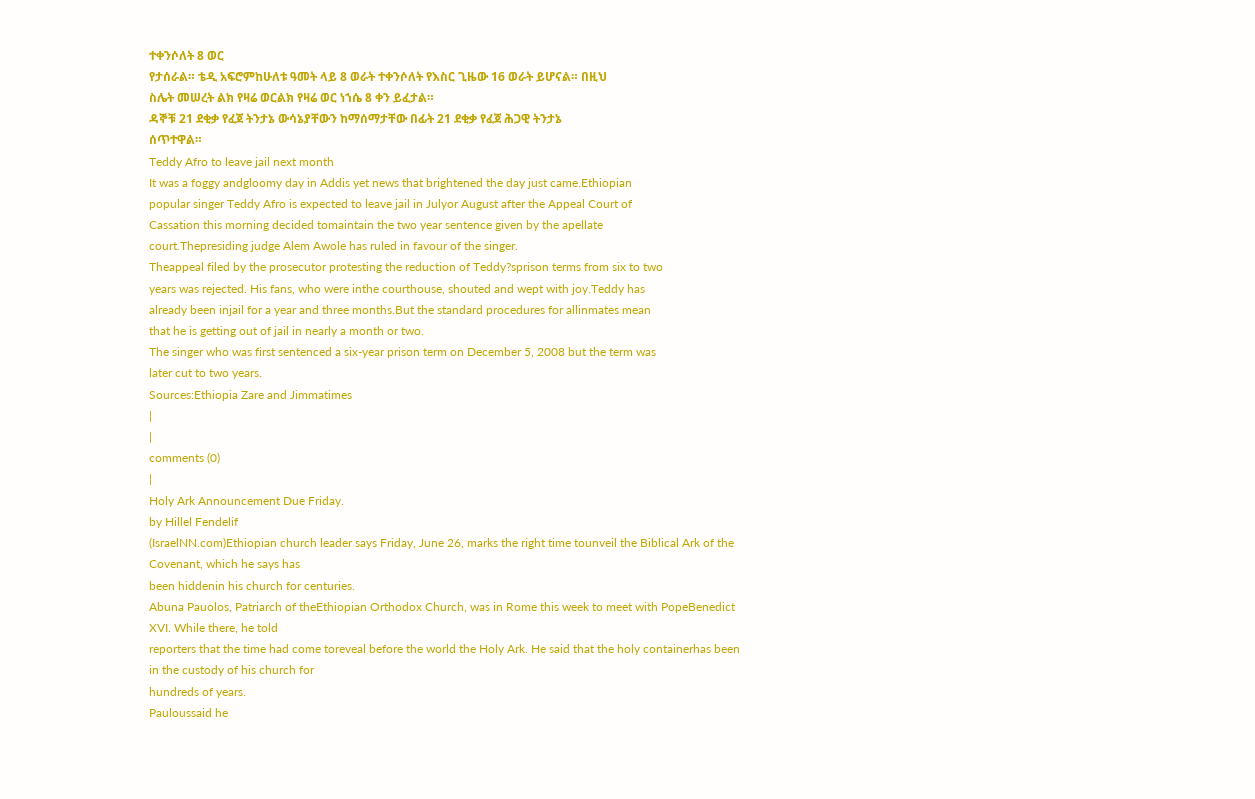ተቀንሶለት 8 ወር
የታሰራል። ቴዲ አፍሮምከሁለቱ ዓመት ላይ 8 ወራት ተቀንሶለት የእስር ጊዜው 16 ወራት ይሆናል። በዚህ
ስሌት መሠረት ልክ የዛሬ ወርልክ የዛሬ ወር ነኀሴ 8 ቀን ይፈታል።
ዳኞቹ 21 ደቂቃ የፈጀ ትንታኔ ውሳኔያቸውን ከማሰማታቸው በፊት 21 ደቂቃ የፈጀ ሕጋዊ ትንታኔ
ሰጥተዋል።
Teddy Afro to leave jail next month
It was a foggy andgloomy day in Addis yet news that brightened the day just came.Ethiopian
popular singer Teddy Afro is expected to leave jail in Julyor August after the Appeal Court of
Cassation this morning decided tomaintain the two year sentence given by the apellate
court.Thepresiding judge Alem Awole has ruled in favour of the singer.
Theappeal filed by the prosecutor protesting the reduction of Teddy?sprison terms from six to two
years was rejected. His fans, who were inthe courthouse, shouted and wept with joy.Teddy has
already been injail for a year and three months.But the standard procedures for allinmates mean
that he is getting out of jail in nearly a month or two.
The singer who was first sentenced a six-year prison term on December 5, 2008 but the term was
later cut to two years.
Sources:Ethiopia Zare and Jimmatimes
|
|
comments (0)
|
Holy Ark Announcement Due Friday.
by Hillel Fendelif
(IsraelNN.com)Ethiopian church leader says Friday, June 26, marks the right time tounveil the Biblical Ark of the
Covenant, which he says has
been hiddenin his church for centuries.
Abuna Pauolos, Patriarch of theEthiopian Orthodox Church, was in Rome this week to meet with PopeBenedict
XVI. While there, he told
reporters that the time had come toreveal before the world the Holy Ark. He said that the holy containerhas been
in the custody of his church for
hundreds of years.
Pauloussaid he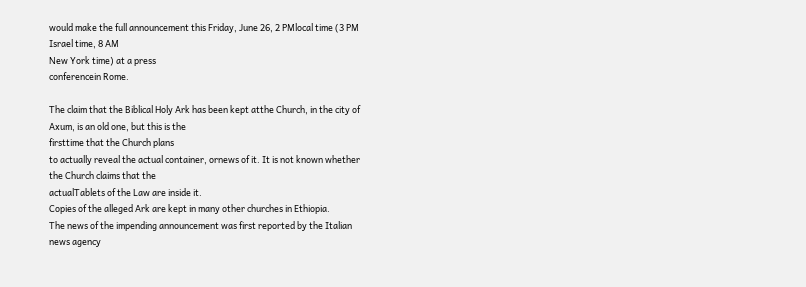would make the full announcement this Friday, June 26, 2 PMlocal time (3 PM Israel time, 8 AM
New York time) at a press
conferencein Rome.

The claim that the Biblical Holy Ark has been kept atthe Church, in the city of Axum, is an old one, but this is the
firsttime that the Church plans
to actually reveal the actual container, ornews of it. It is not known whether the Church claims that the
actualTablets of the Law are inside it.
Copies of the alleged Ark are kept in many other churches in Ethiopia.
The news of the impending announcement was first reported by the Italian news agency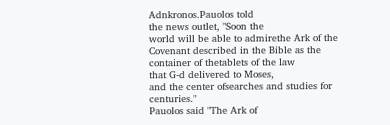Adnkronos.Pauolos told
the news outlet, "Soon the
world will be able to admirethe Ark of the Covenant described in the Bible as the container of thetablets of the law
that G-d delivered to Moses,
and the center ofsearches and studies for centuries."
Pauolos said "The Ark of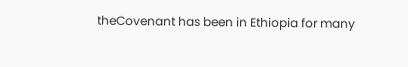theCovenant has been in Ethiopia for many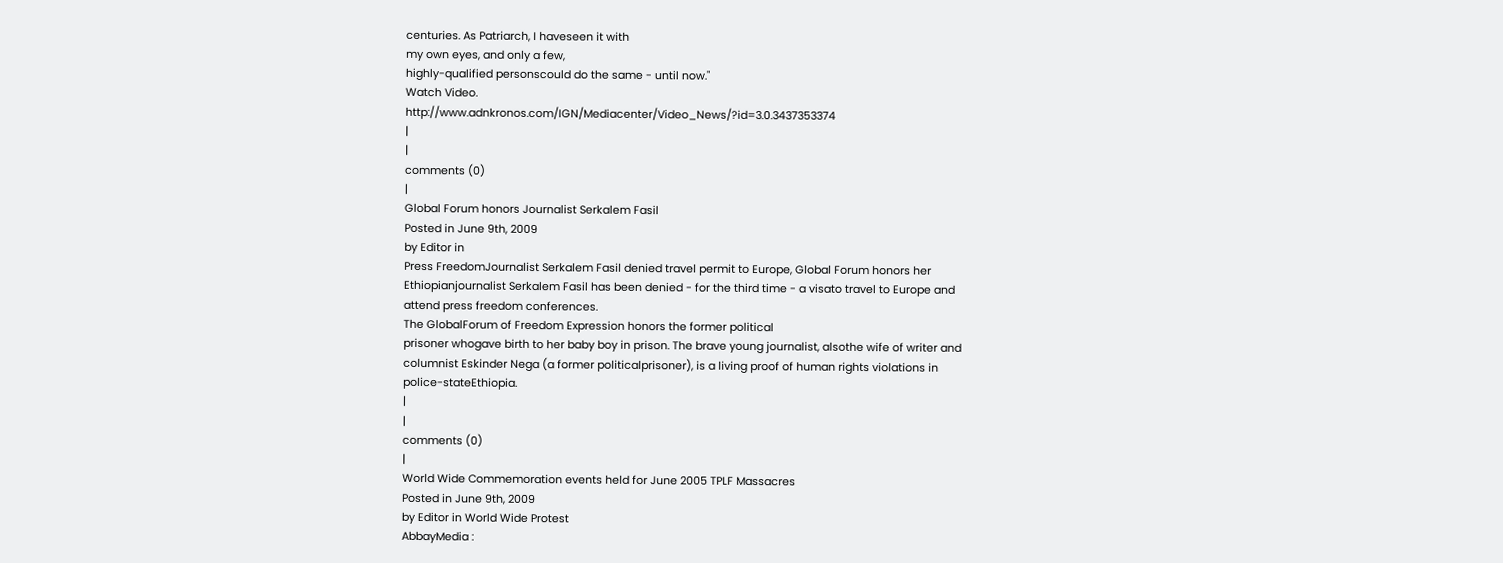centuries. As Patriarch, I haveseen it with
my own eyes, and only a few,
highly-qualified personscould do the same - until now."
Watch Video.
http://www.adnkronos.com/IGN/Mediacenter/Video_News/?id=3.0.3437353374
|
|
comments (0)
|
Global Forum honors Journalist Serkalem Fasil
Posted in June 9th, 2009
by Editor in
Press FreedomJournalist Serkalem Fasil denied travel permit to Europe, Global Forum honors her
Ethiopianjournalist Serkalem Fasil has been denied - for the third time - a visato travel to Europe and
attend press freedom conferences.
The GlobalForum of Freedom Expression honors the former political
prisoner whogave birth to her baby boy in prison. The brave young journalist, alsothe wife of writer and
columnist Eskinder Nega (a former politicalprisoner), is a living proof of human rights violations in
police-stateEthiopia.
|
|
comments (0)
|
World Wide Commemoration events held for June 2005 TPLF Massacres
Posted in June 9th, 2009
by Editor in World Wide Protest
AbbayMedia :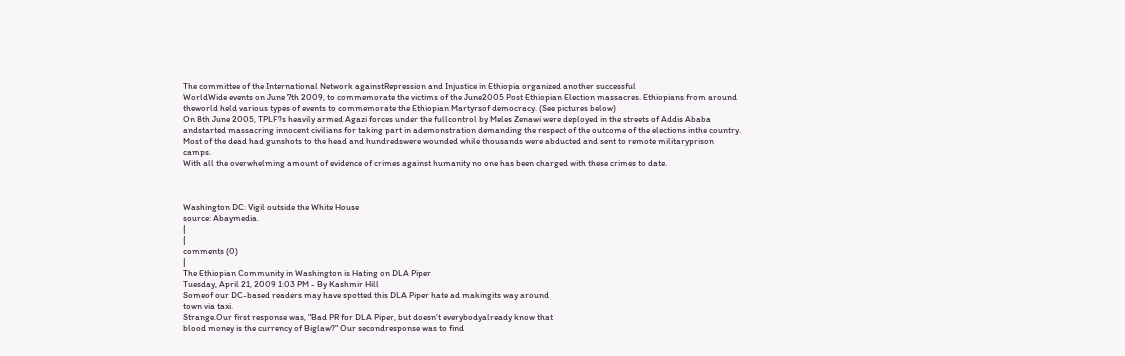The committee of the International Network againstRepression and Injustice in Ethiopia organized another successful
WorldWide events on June 7th 2009, to commemorate the victims of the June2005 Post Ethiopian Election massacres. Ethiopians from around
theworld held various types of events to commemorate the Ethiopian Martyrsof democracy. (See pictures below)
On 8th June 2005, TPLF?s heavily armed Agazi forces under the fullcontrol by Meles Zenawi were deployed in the streets of Addis Ababa
andstarted massacring innocent civilians for taking part in ademonstration demanding the respect of the outcome of the elections inthe country.
Most of the dead had gunshots to the head and hundredswere wounded while thousands were abducted and sent to remote militaryprison
camps.
With all the overwhelming amount of evidence of crimes against humanity no one has been charged with these crimes to date.



Washington DC: Vigil outside the White House
source: Abaymedia.
|
|
comments (0)
|
The Ethiopian Community in Washington is Hating on DLA Piper
Tuesday, April 21, 2009 1:03 PM - By Kashmir Hill
Someof our DC-based readers may have spotted this DLA Piper hate ad makingits way around
town via taxi.
Strange.Our first response was, "Bad PR for DLA Piper, but doesn't everybodyalready know that
blood money is the currency of Biglaw?" Our secondresponse was to find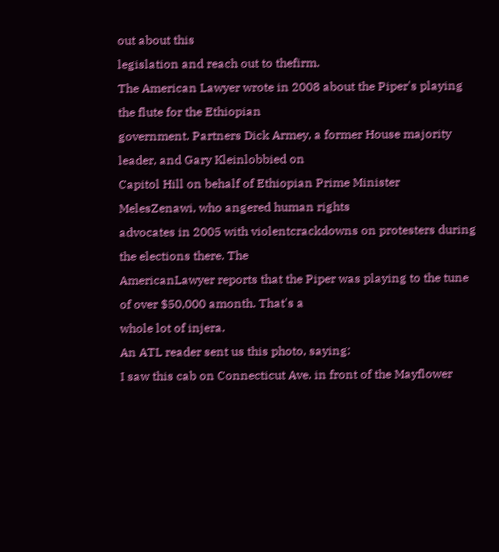out about this
legislation and reach out to thefirm.
The American Lawyer wrote in 2008 about the Piper's playing the flute for the Ethiopian
government. Partners Dick Armey, a former House majority leader, and Gary Kleinlobbied on
Capitol Hill on behalf of Ethiopian Prime Minister MelesZenawi, who angered human rights
advocates in 2005 with violentcrackdowns on protesters during the elections there. The
AmericanLawyer reports that the Piper was playing to the tune of over $50,000 amonth. That's a
whole lot of injera.
An ATL reader sent us this photo, saying:
I saw this cab on Connecticut Ave. in front of the Mayflower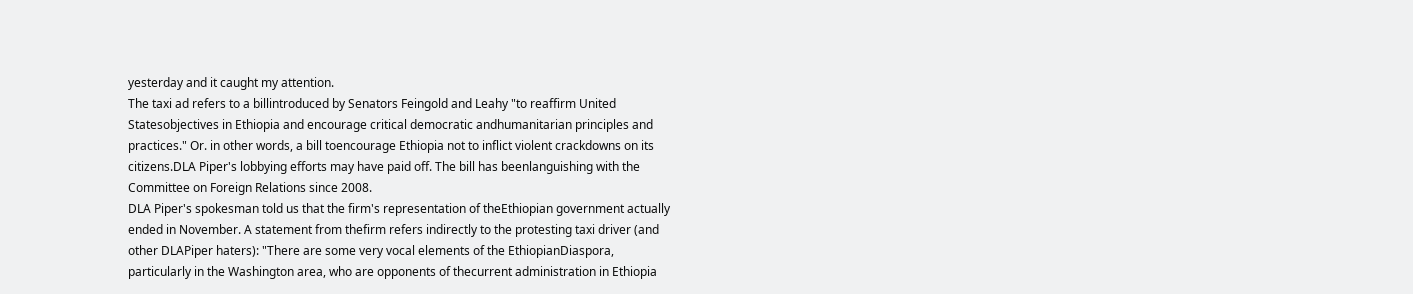yesterday and it caught my attention.
The taxi ad refers to a billintroduced by Senators Feingold and Leahy "to reaffirm United
Statesobjectives in Ethiopia and encourage critical democratic andhumanitarian principles and
practices." Or. in other words, a bill toencourage Ethiopia not to inflict violent crackdowns on its
citizens.DLA Piper's lobbying efforts may have paid off. The bill has beenlanguishing with the
Committee on Foreign Relations since 2008.
DLA Piper's spokesman told us that the firm's representation of theEthiopian government actually
ended in November. A statement from thefirm refers indirectly to the protesting taxi driver (and
other DLAPiper haters): "There are some very vocal elements of the EthiopianDiaspora,
particularly in the Washington area, who are opponents of thecurrent administration in Ethiopia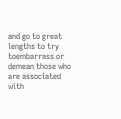and go to great lengths to try toembarrass or demean those who are associated with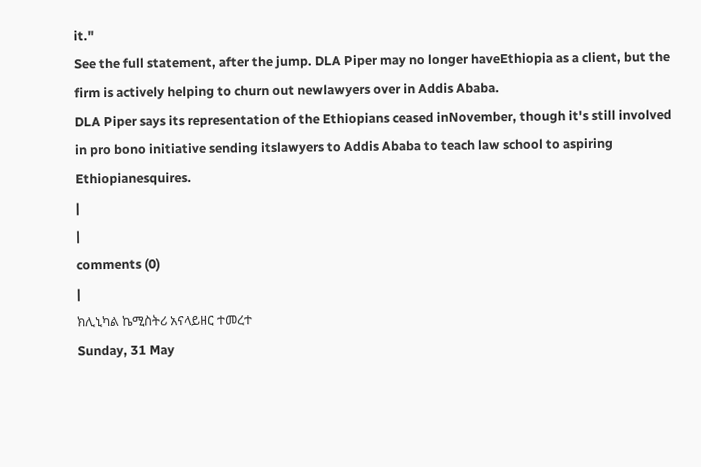it."
See the full statement, after the jump. DLA Piper may no longer haveEthiopia as a client, but the
firm is actively helping to churn out newlawyers over in Addis Ababa.
DLA Piper says its representation of the Ethiopians ceased inNovember, though it's still involved
in pro bono initiative sending itslawyers to Addis Ababa to teach law school to aspiring
Ethiopianesquires.
|
|
comments (0)
|
ክሊኒካል ኬሚስትሪ አናላይዘር ተመረተ
Sunday, 31 May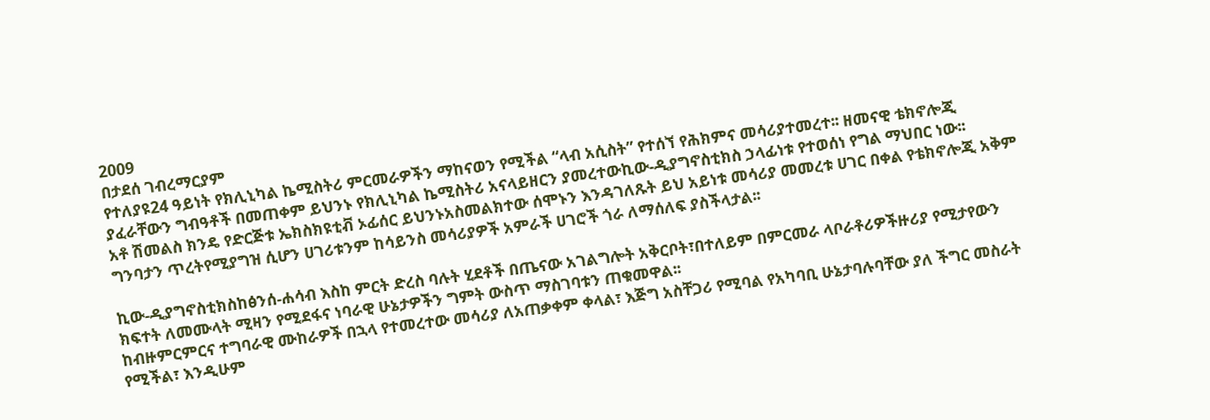2009
በታደሰ ገብረማርያም
የተለያዩ24 ዓይነት የክሊኒካል ኬሚስትሪ ምርመራዎችን ማከናወን የሚችል “ላብ አሲስት” የተሰኘ የሕክምና መሳሪያተመረተ፡፡ ዘመናዊ ቴክኖሎጂ
ያፈራቸውን ግብዓቶች በመጠቀም ይህንኑ የክሊኒካል ኬሚስትሪ አናላይዘርን ያመረተውኪው-ዲያግኖስቲክስ ኃላፊነቱ የተወሰነ የግል ማህበር ነው፡፡
አቶ ሽመልስ ክንዴ የድርጅቱ ኤክስክዩቲቭ ኦፊሰር ይህንኑአስመልክተው ሰሞኑን እንዳገለጹት ይህ አይነቱ መሳሪያ መመረቱ ሀገር በቀል የቴክኖሎጂ አቅም
ግንባታን ጥረትየሚያግዝ ሲሆን ሀገሪቱንም ከሳይንስ መሳሪያዎች አምራች ሀገሮች ጎራ ለማሰለፍ ያስችላታል፡፡

ኪው-ዲያግኖስቲክስከፅንሰ-ሐሳብ እስከ ምርት ድረስ ባሉት ሂደቶች በጤናው አገልግሎት አቅርቦት፣በተለይም በምርመራ ላቦራቶሪዎችዙሪያ የሚታየውን
ክፍተት ለመሙላት ሚዛን የሚደፋና ነባራዊ ሁኔታዎችን ግምት ውስጥ ማስገባቱን ጠቁመዋል፡፡
ከብዙምርምርና ተግባራዊ ሙከራዎች በኋላ የተመረተው መሳሪያ ለአጠቃቀም ቀላል፣ እጅግ አስቸጋሪ የሚባል የአካባቢ ሁኔታባሉባቸው ያለ ችግር መስራት
የሚችል፣ እንዲሁም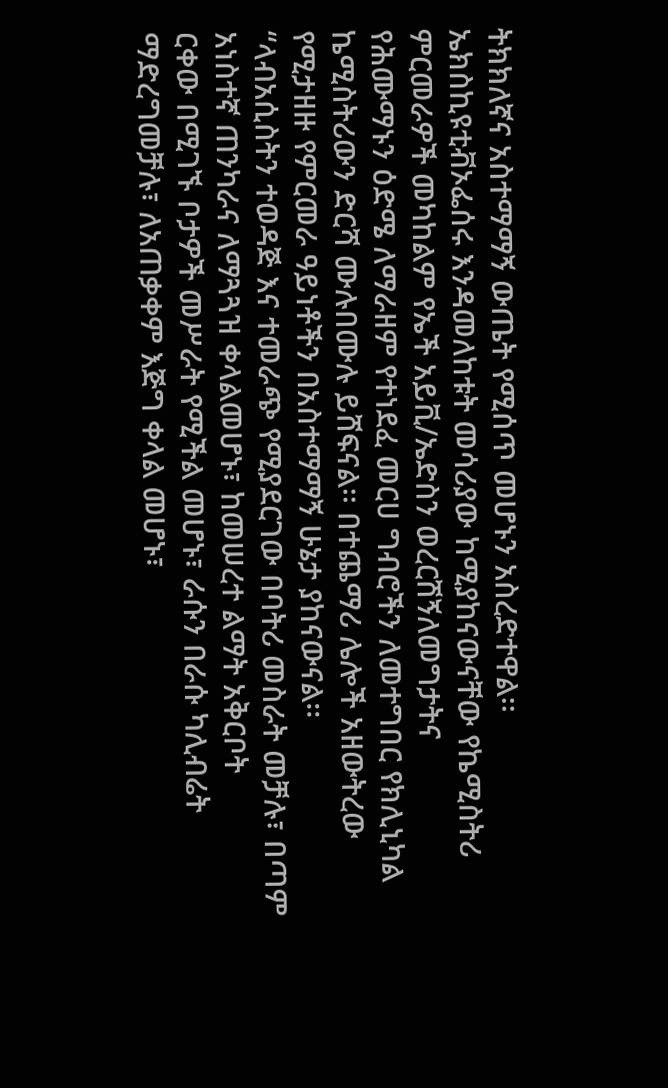ትክክለኛና አስተማማኝ ውጤት የሚሰጥ መሆኑን አስረድተዋል፡፡
ኤክስኪዩቲቭኦፌሰሩ እንዳመለከቱት መሳሪያው ከሚያከናውናቸው የኬሚስትሪ ምርመራዎች መካከልም የኤች አይቪ/ኤድስን ወረርሽኝለመግታትና
የሕሙማኑን ዕድሜ ለማራዘም የተነደፈ መርሀ ግብሮችን ለመተግበር የክሊኒካል ኬሚስትሪውን ድርሻ ሙሉበሙሉ ይሸፍናል፡፡ በተጨማሪ ሌሎች አዘውትረው
የሚታዘዙ የምርመራ ዓይነቶችን በአስተማማኝ ሁኔታ ያከናውናል፡፡
“ላብአሲስትን ተወዳጅ እና ተመራጭ የሚያደርገው በባትሪ መስራት መቻሉ፣ በጣም አነስተኛ ጠንካራና ለማጓጓዝ ቀላልመሆኑ፣ ከመሠረተ ልማት አቅርቦት
ርቀው በሚገኙ ቦታዎች መሥራት የሚችል መሆኑ፣ ራሱን በራሱ ካሊብሬት ማድረግመቻሉ፣ ለአጠቃቀም እጅግ ቀላል መሆኑ፣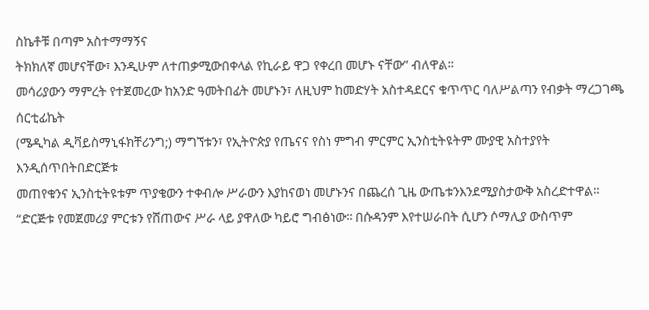ስኬቶቹ በጣም አስተማማኝና
ትክክለኛ መሆናቸው፣ እንዲሁም ለተጠቃሚውበቀላል የኪራይ ዋጋ የቀረበ መሆኑ ናቸው” ብለዋል፡፡
መሳሪያውን ማምረት የተጀመረው ከአንድ ዓመትበፊት መሆኑን፣ ለዚህም ከመድሃት አስተዳደርና ቁጥጥር ባለሥልጣን የብቃት ማረጋገጫ ሰርቲፊኬት
(ሜዲካል ዲቫይስማኒፋክቸሪንግ;) ማግኘቱን፣ የኢትዮጵያ የጤናና የስነ ምግብ ምርምር ኢንስቲትዩትም ሙያዊ አስተያየት እንዲሰጥበትበድርጅቱ
መጠየቁንና ኢንስቲትዩቱም ጥያቄውን ተቀብሎ ሥራውን እያከናወነ መሆኑንና በጨረሰ ጊዜ ውጤቱንእንደሚያስታውቅ አስረድተዋል፡፡
“ድርጅቱ የመጀመሪያ ምርቱን የሸጠውና ሥራ ላይ ያዋለው ካይሮ ግብፅነው፡፡ በሱዳንም እየተሠራበት ሲሆን ሶማሊያ ውስጥም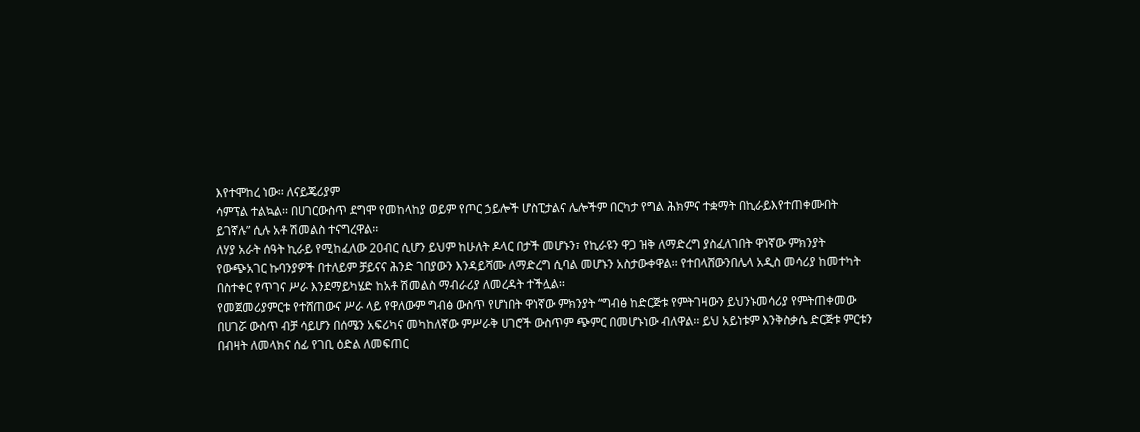እየተሞከረ ነው፡፡ ለናይጄሪያም
ሳምፕል ተልኳል፡፡ በሀገርውስጥ ደግሞ የመከላከያ ወይም የጦር ኃይሎች ሆስፒታልና ሌሎችም በርካታ የግል ሕክምና ተቋማት በኪራይእየተጠቀሙበት
ይገኛሉ” ሲሉ አቶ ሽመልስ ተናግረዋል፡፡
ለሃያ አራት ሰዓት ኪራይ የሚከፈለው 20ብር ሲሆን ይህም ከሁለት ዶላር በታች መሆኑን፣ የኪራዩን ዋጋ ዝቅ ለማድረግ ያስፈለገበት ዋነኛው ምክንያት
የውጭአገር ኩባንያዎች በተለይም ቻይናና ሕንድ ገበያውን እንዳይሻሙ ለማድረግ ሲባል መሆኑን አስታውቀዋል፡፡ የተበላሸውንበሌላ አዲስ መሳሪያ ከመተካት
በስተቀር የጥገና ሥራ እንደማይካሄድ ከአቶ ሽመልስ ማብራሪያ ለመረዳት ተችሏል፡፡
የመጀመሪያምርቱ የተሸጠውና ሥራ ላይ የዋለውም ግብፅ ውስጥ የሆነበት ዋነኛው ምክንያት “ግብፅ ከድርጅቱ የምትገዛውን ይህንኑመሳሪያ የምትጠቀመው
በሀገሯ ውስጥ ብቻ ሳይሆን በሰሜን አፍሪካና መካከለኛው ምሥራቅ ሀገሮች ውስጥም ጭምር በመሆኑነው ብለዋል፡፡ ይህ አይነቱም እንቅስቃሴ ድርጅቱ ምርቱን
በብዛት ለመላክና ሰፊ የገቢ ዕድል ለመፍጠር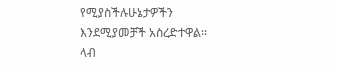የሚያስችሉሁኔታዎችን እንደሚያመቻች አስረድተዋል፡፡
ላብ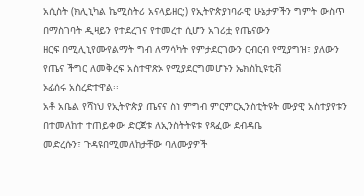አሲስት (ክሊኒካል ኬሚስትሪ አናላይዘር;) የኢትዮጵያነባራዊ ሁኔታዎችን ግምት ውስጥ በማስገባት ዲዛይን የተደረገና የተመረተ ሲሆን አገሪቷ የጤናውን
ዘርፍ በሚሊኒየሙየልማት ግብ ለማሳካት የምታደርገውን ርብርብ የሚያግዝ፣ ያለውን የጤና ችግር ለመቅረፍ አስተዋጽኦ የሚያደርግመሆኑን ኤክስኪዩቲቭ
ኦፊሰሩ አስረድተዋል፡፡
አቶ አቤል የሻነህ የኢትዮጵያ ጤናና ስነ ምግብ ምርምርኢንስቲትዩት ሙያዊ አስተያየቱን በተመለከተ ተጠይቀው ድርጀቱ ለኢንስትትዩቱ የጻፈው ደብዳቤ
መድረሱን፣ ጉዳዩበሚመለከታቸው ባለሙያዎች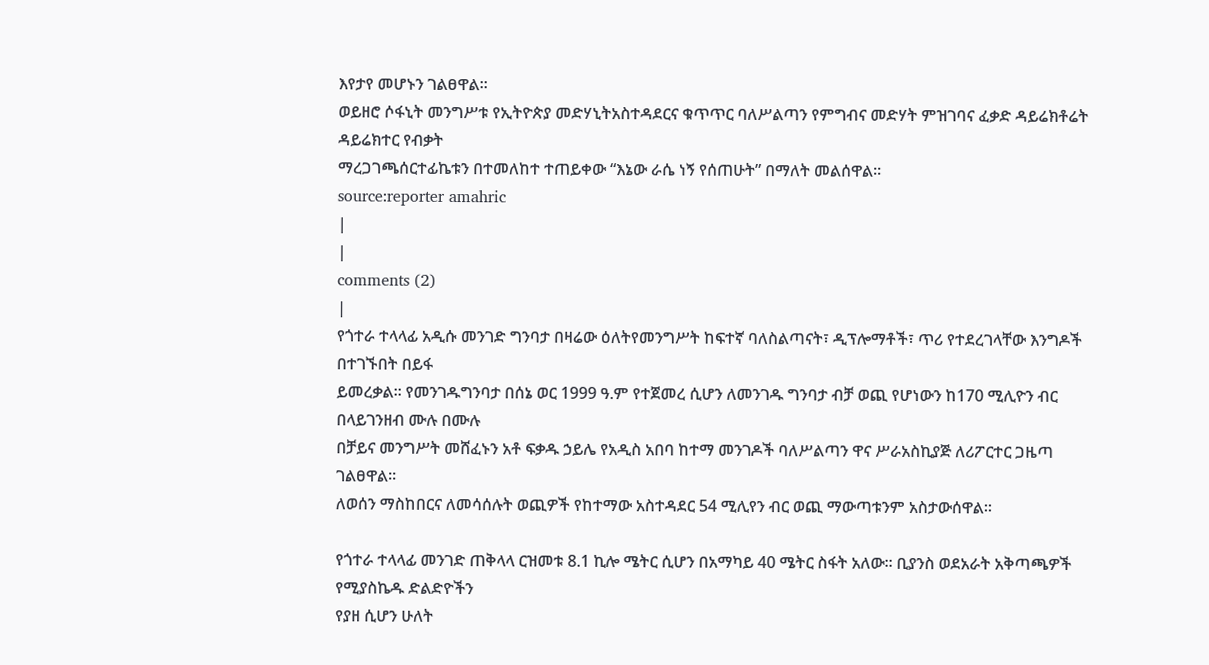እየታየ መሆኑን ገልፀዋል፡፡
ወይዘሮ ሶፋኒት መንግሥቱ የኢትዮጵያ መድሃኒትአስተዳደርና ቁጥጥር ባለሥልጣን የምግብና መድሃት ምዝገባና ፈቃድ ዳይሬክቶሬት ዳይሬክተር የብቃት
ማረጋገጫሰርተፊኬቱን በተመለከተ ተጠይቀው “እኔው ራሴ ነኝ የሰጠሁት” በማለት መልሰዋል፡፡
source:reporter amahric
|
|
comments (2)
|
የጎተራ ተላላፊ አዲሱ መንገድ ግንባታ በዛሬው ዕለትየመንግሥት ከፍተኛ ባለስልጣናት፣ ዲፕሎማቶች፣ ጥሪ የተደረገላቸው እንግዶች በተገኙበት በይፋ
ይመረቃል፡፡ የመንገዱግንባታ በሰኔ ወር 1999 ዓ.ም የተጀመረ ሲሆን ለመንገዱ ግንባታ ብቻ ወጪ የሆነውን ከ170 ሚሊዮን ብር በላይገንዘብ ሙሉ በሙሉ
በቻይና መንግሥት መሸፈኑን አቶ ፍቃዱ ኃይሌ የአዲስ አበባ ከተማ መንገዶች ባለሥልጣን ዋና ሥራአስኪያጅ ለሪፖርተር ጋዜጣ ገልፀዋል፡፡
ለወሰን ማስከበርና ለመሳሰሉት ወጪዎች የከተማው አስተዳደር 54 ሚሊየን ብር ወጪ ማውጣቱንም አስታውሰዋል፡፡

የጎተራ ተላላፊ መንገድ ጠቅላላ ርዝመቱ 8.1 ኪሎ ሜትር ሲሆን በአማካይ 40 ሜትር ስፋት አለው፡፡ ቢያንስ ወደአራት አቅጣጫዎች የሚያስኬዱ ድልድዮችን
የያዘ ሲሆን ሁለት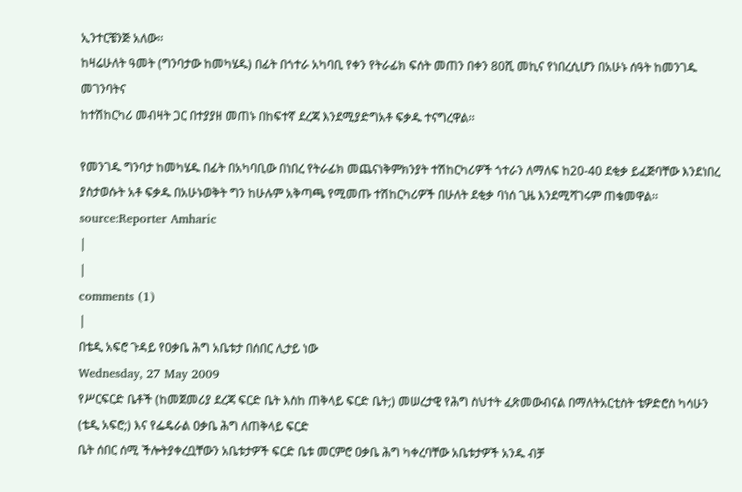ኢንተርቼንጅ አለው፡፡
ከዛሬሁለት ዓመት (ግንባታው ከመካሄዱ) በፊት በጎተራ አካባቢ የቀን የትራፊክ ፍሰት መጠን በቀን 80ሺ መኪና የነበረሲሆን በአሁኑ ሰዓት ከመንገዱ መገንባትና
ከተሽከርካሪ መብዛት ጋር በተያያዘ መጠኑ በከፍተኛ ደረጃ እንደሚያድግአቶ ፍቃዱ ተናግረዋል፡፡

የመንገዱ ግንባታ ከመካሄዱ በፊት በአካባቢው በነበረ የትራፊክ መጨናነቅምክንያት ተሽከርካሪዎች ጎተራን ለማለፍ ከ20-40 ደቂቃ ይፈጅባቸው እንደነበረ
ያስታወሱት አቶ ፍቃዱ በአሁኑወቅት ግን ከሁሉም አቅጣጫ የሚመጡ ተሽከርካሪዎች በሁለት ደቂቃ ባነሰ ጊዜ እንደሚሻገሩም ጠቁመዋል፡፡
source:Reporter Amharic
|
|
comments (1)
|
በቴዲ አፍሮ ጉዳይ የዐቃቤ ሕግ አቤቱታ በሰበር ሊታይ ነው
Wednesday, 27 May 2009
የሥርፍርድ ቤቶች (ከመጀመሪያ ደረጃ ፍርድ ቤት እስከ ጠቅላይ ፍርድ ቤት;) መሠረታዊ የሕግ ስህተት ፈጽመውብናል በማለትአርቲስት ቴዎድሮስ ካሳሁን (ቴዲ አፍሮ;) እና የፌዴራል ዐቃቤ ሕግ ለጠቅላይ ፍርድ
ቤት ሰበር ሰሚ ችሎትያቀረቧቸውን አቤቱታዎች ፍርድ ቤቱ መርምሮ ዐቃቤ ሕግ ካቀረባቸው አቤቱታዎች አንዱ ብቻ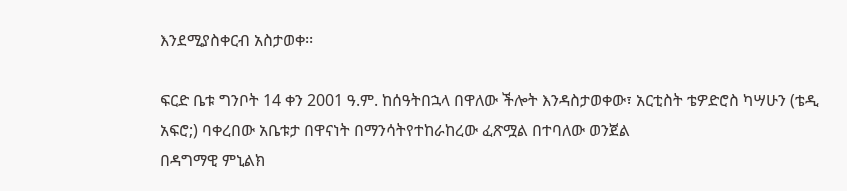እንደሚያስቀርብ አስታወቀ፡፡

ፍርድ ቤቱ ግንቦት 14 ቀን 2001 ዓ.ም. ከሰዓትበኋላ በዋለው ችሎት እንዳስታወቀው፣ አርቲስት ቴዎድሮስ ካሣሁን (ቴዲ አፍሮ;) ባቀረበው አቤቱታ በዋናነት በማንሳትየተከራከረው ፈጽሟል በተባለው ወንጀል
በዳግማዊ ምኒልክ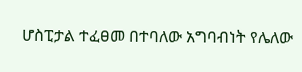ሆስፒታል ተፈፀመ በተባለው አግባብነት የሌለው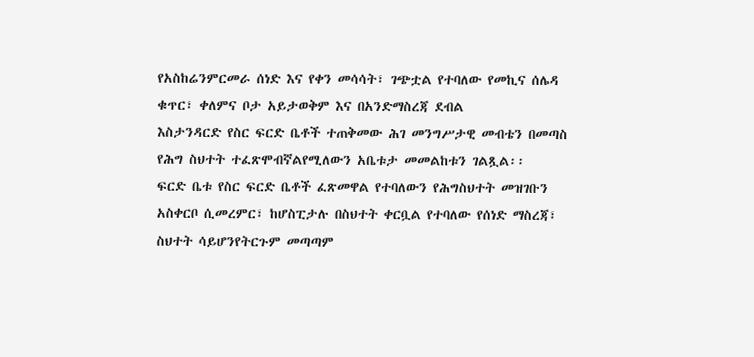የአስከሬንምርመራ ሰነድ እና የቀን መሳሳት፣ ገጭቷል የተባለው የመኪና ሰሌዳ ቁጥር፣ ቀለምና ቦታ አይታወቅም እና በአንድማስረጃ ደብል
እስታንዳርድ የስር ፍርድ ቤቶች ተጠቅመው ሕገ መንግሥታዊ መብቴን በመጣስ የሕግ ስህተት ተፈጽሞብኛልየሚለውን አቤቱታ መመልከቱን ገልጿል፡፡
ፍርድ ቤቱ የስር ፍርድ ቤቶች ፈጽመዋል የተባለውን የሕግስህተት መዝገቡን አስቀርቦ ሲመረምር፣ ከሆስፒታሉ በስህተት ቀርቧል የተባለው የሰነድ ማስረጃ፣ ስህተት ሳይሆንየትርጉም መጣጣም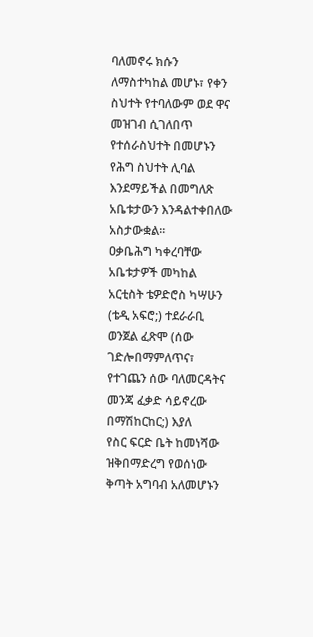ባለመኖሩ ክሱን
ለማስተካከል መሆኑ፣ የቀን ስህተት የተባለውም ወደ ዋና መዝገብ ሲገለበጥ የተሰራስህተት በመሆኑን የሕግ ስህተት ሊባል እንደማይችል በመግለጽ አቤቱታውን እንዳልተቀበለው አስታውቋል፡፡
ዐቃቤሕግ ካቀረባቸው አቤቱታዎች መካከል አርቲስት ቴዎድሮስ ካሣሁን (ቴዲ አፍሮ;) ተደራራቢ ወንጀል ፈጽሞ (ሰው ገድሎበማምለጥና፣ የተገጨን ሰው ባለመርዳትና መንጃ ፈቃድ ሳይኖረው በማሽከርከር;) እያለ
የስር ፍርድ ቤት ከመነሻው ዝቅበማድረግ የወሰነው ቅጣት አግባብ አለመሆኑን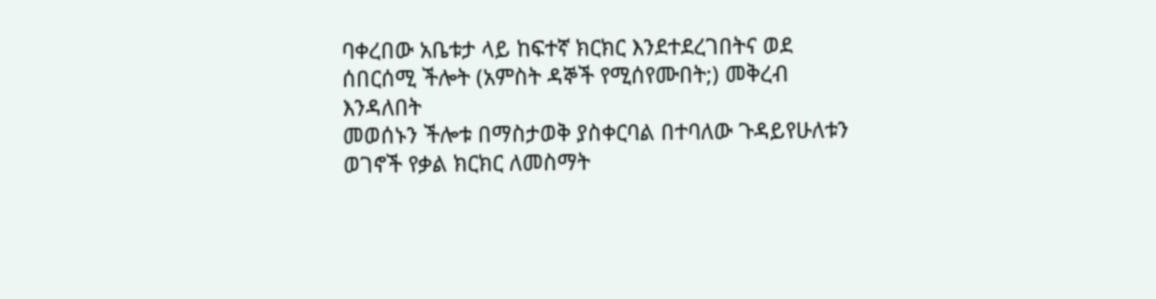ባቀረበው አቤቱታ ላይ ከፍተኛ ክርክር እንደተደረገበትና ወደ ሰበርሰሚ ችሎት (አምስት ዳኞች የሚሰየሙበት;) መቅረብ እንዳለበት
መወሰኑን ችሎቱ በማስታወቅ ያስቀርባል በተባለው ጉዳይየሁለቱን ወገኖች የቃል ክርክር ለመስማት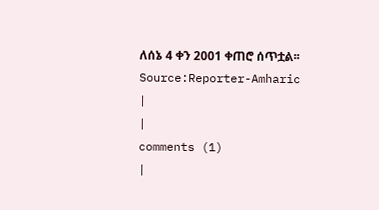ለሰኔ 4 ቀን 2001 ቀጠሮ ሰጥቷል፡፡
Source:Reporter-Amharic
|
|
comments (1)
|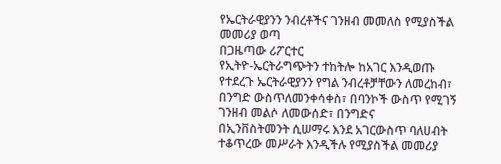የኤርትራዊያንን ንብረቶችና ገንዘብ መመለስ የሚያስችል መመሪያ ወጣ
በጋዜጣው ሪፖርተር
የኢትዮ-ኤርትራግጭትን ተከትሎ ከአገር እንዲወጡ የተደረጉ ኤርትራዊያንን የግል ንብረቶቻቸውን ለመረከብ፣ በንግድ ውስጥለመንቀሳቀስ፣ በባንኮች ውስጥ የሚገኝ ገንዘብ መልሶ ለመውሰድ፣ በንግድና
በኢንቨስትመንት ሲሠማሩ እንደ አገርውስጥ ባለሀብት ተቆጥረው መሥራት እንዲችሉ የሚያስችል መመሪያ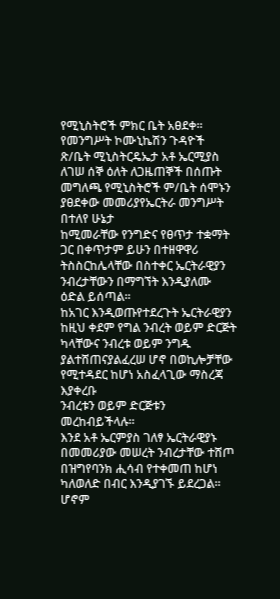የሚኒስትሮች ምክር ቤት አፀደቀ፡፡
የመንግሥት ኮሙኒኬሽን ጉዳዮች ጽ/ቤት ሚኒስትርዴኤታ አቶ ኤርሚያስ ለገሠ ሰኞ ዕለት ለጋዜጠኞች በሰጡት መግለጫ የሚኒስትሮች ም/ቤት ሰሞኑን ያፀደቀው መመሪያየኤርትራ መንግሥት በተለየ ሁኔታ
ከሚመራቸው የንግድና የፀጥታ ተቋማት ጋር በቀጥታም ይሁን በተዘዋዋሪ ትስስርከሌላቸው በስተቀር ኤርትራዊያን ንብረታቸውን በማግኘት እንዲያለሙ ዕድል ይሰጣል፡፡
ከአገር እንዲወጡየተደረጉት ኤርትራዊያን ከዚህ ቀደም የግል ንብረት ወይም ድርጅት ካላቸውና ንብረቱ ወይም ንግዱ ያልተሸጠናያልፈረሠ ሆኖ በወኪሎቻቸው የሚተዳደር ከሆነ አስፈላጊው ማስረጃ እያቀረቡ
ንብረቱን ወይም ድርጅቱን መረከብይችላሉ፡፡
እንደ አቶ ኤርምያስ ገለፃ ኤርትራዊያኑ በመመሪያው መሠረት ንብረታቸው ተሸጦ በዝግየባንክ ሒሳብ የተቀመጠ ከሆነ ካለወለድ በብር እንዲያገኙ ይደረጋል፡፡ ሆኖም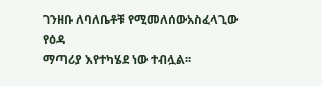ገንዘቡ ለባለቤቶቹ የሚመለሰውአስፈላጊው የዕዳ
ማጣሪያ እየተካሄደ ነው ተብሏል፡፡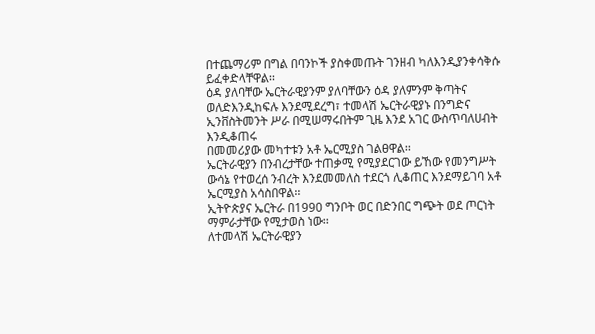በተጨማሪም በግል በባንኮች ያስቀመጡት ገንዘብ ካለእንዲያንቀሳቅሱ ይፈቀድላቸዋል፡፡
ዕዳ ያለባቸው ኤርትራዊያንም ያለባቸውን ዕዳ ያለምንም ቅጣትና ወለድእንዲከፍሉ እንደሚደረግ፣ ተመላሽ ኤርትራዊያኑ በንግድና ኢንቨስትመንት ሥራ በሚሠማሩበትም ጊዜ እንደ አገር ውስጥባለሀብት እንዲቆጠሩ
በመመሪያው መካተቱን አቶ ኤርሚያስ ገልፀዋል፡፡
ኤርትራዊያን በንብረታቸው ተጠቃሚ የሚያደርገው ይኸው የመንግሥት ውሳኔ የተወረሰ ንብረት እንደመመለስ ተደርጎ ሊቆጠር እንደማይገባ አቶ ኤርሚያስ አሳስበዋል፡፡
ኢትዮጵያና ኤርትራ በ1990 ግንቦት ወር በድንበር ግጭት ወደ ጦርነት ማምራታቸው የሚታወስ ነው፡፡
ለተመላሽ ኤርትራዊያን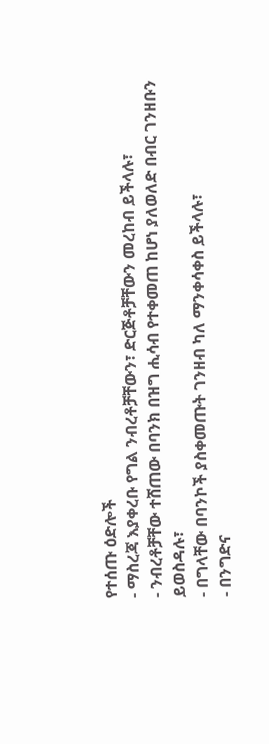የተሰጡ ዕድሎች
- ማስረጃ እያቀረቡ የግል ንብረቶቻቸውን፣ ድርጅቶቻቸውን መረከብ ይችላሉ፣
- ንብረቶቻቸው ተሸጠው በባንክ በዝግ ሒሳብ የተቀመጠ ከሆነ ያለወለድ በብር ገንዘቡን ይወስዳሉ፣
- በግላቸው በባንኮች ያስቀመጡት ገንዘብ ካለ ማንቀሳቀስ ይችላሉ፣
- በንግድና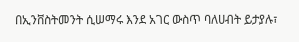በኢንቨስትመንት ሲሠማሩ እንደ አገር ውስጥ ባለሀብት ይታያሉ፣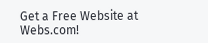Get a Free Website at Webs.com!